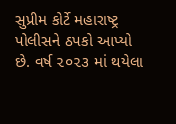સુપ્રીમ કોર્ટે મહારાષ્ટ્ર પોલીસને ઠપકો આપ્યો છે. વર્ષ ૨૦૨૩ માં થયેલા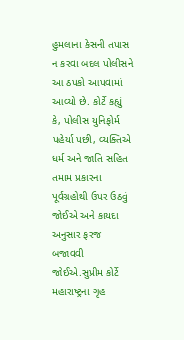હુમલાના કેસની તપાસ ન કરવા બદલ પોલીસને આ ઠપકો આપવામાં આવ્યો છે. કોર્ટે કહ્યું કે, પોલીસ યુનિફોર્મ પહેર્યા પછી, વ્યક્તિએ ધર્મ અને જાતિ સહિત તમામ પ્રકારના પૂર્વગ્રહોથી ઉપર ઉઠવું જોઈએ અને કાયદા અનુસાર ફરજ બજાવવી જોઈએ.સુપ્રીમ કોર્ટે મહારાષ્ટ્રના ગૃહ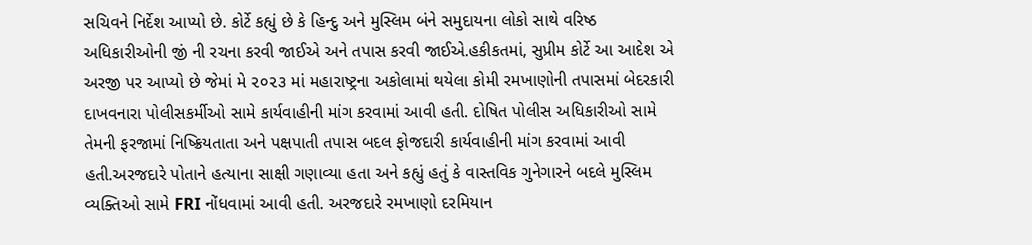સચિવને નિર્દેશ આપ્યો છે. કોર્ટે કહ્યું છે કે હિન્દુ અને મુસ્લિમ બંને સમુદાયના લોકો સાથે વરિષ્ઠ અધિકારીઓની જીં ની રચના કરવી જાઈએ અને તપાસ કરવી જાઈએ.હકીકતમાં, સુપ્રીમ કોર્ટે આ આદેશ એ અરજી પર આપ્યો છે જેમાં મે ૨૦૨૩ માં મહારાષ્ટ્રના અકોલામાં થયેલા કોમી રમખાણોની તપાસમાં બેદરકારી દાખવનારા પોલીસકર્મીઓ સામે કાર્યવાહીની માંગ કરવામાં આવી હતી. દોષિત પોલીસ અધિકારીઓ સામે તેમની ફરજામાં નિષ્ક્રિયતાતા અને પક્ષપાતી તપાસ બદલ ફોજદારી કાર્યવાહીની માંગ કરવામાં આવી હતી.અરજદારે પોતાને હત્યાના સાક્ષી ગણાવ્યા હતા અને કહ્યું હતું કે વાસ્તવિક ગુનેગારને બદલે મુસ્લિમ વ્યક્તિઓ સામે FRI નોંધવામાં આવી હતી. અરજદારે રમખાણો દરમિયાન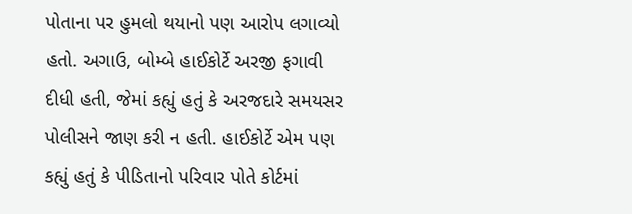પોતાના પર હુમલો થયાનો પણ આરોપ લગાવ્યો હતો. અગાઉ, બોમ્બે હાઈકોર્ટે અરજી ફગાવી દીધી હતી, જેમાં કહ્યું હતું કે અરજદારે સમયસર પોલીસને જાણ કરી ન હતી. હાઈકોર્ટે એમ પણ કહ્યું હતું કે પીડિતાનો પરિવાર પોતે કોર્ટમાં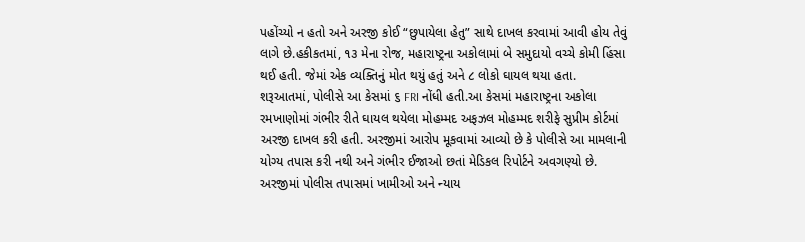પહોંચ્યો ન હતો અને અરજી કોઈ “છુપાયેલા હેતુ” સાથે દાખલ કરવામાં આવી હોય તેવું લાગે છે.હકીકતમાં, ૧૩ મેના રોજ, મહારાષ્ટ્રના અકોલામાં બે સમુદાયો વચ્ચે કોમી હિંસા થઈ હતી. જેમાં એક વ્યક્તિનું મોત થયું હતું અને ૮ લોકો ઘાયલ થયા હતા. શરૂઆતમાં, પોલીસે આ કેસમાં ૬ FRI નોંધી હતી.આ કેસમાં મહારાષ્ટ્રના અકોલા રમખાણોમાં ગંભીર રીતે ઘાયલ થયેલા મોહમ્મદ અફઝલ મોહમ્મદ શરીફે સુપ્રીમ કોર્ટમાં અરજી દાખલ કરી હતી. અરજીમાં આરોપ મૂકવામાં આવ્યો છે કે પોલીસે આ મામલાની યોગ્ય તપાસ કરી નથી અને ગંભીર ઈજાઓ છતાં મેડિકલ રિપોર્ટને અવગણ્યો છે. અરજીમાં પોલીસ તપાસમાં ખામીઓ અને ન્યાય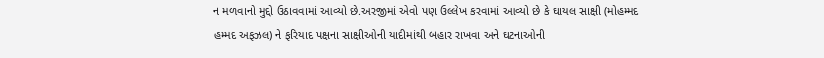ન મળવાનો મુદ્દો ઉઠાવવામાં આવ્યો છે.અરજીમાં એવો પણ ઉલ્લેખ કરવામાં આવ્યો છે કે ઘાયલ સાક્ષી (મોહમ્મદ હમ્મદ અફઝલ) ને ફરિયાદ પક્ષના સાક્ષીઓની યાદીમાંથી બહાર રાખવા અને ઘટનાઓની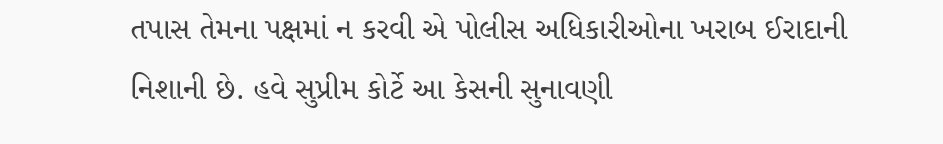તપાસ તેમના પક્ષમાં ન કરવી એ પોલીસ અધિકારીઓના ખરાબ ઈરાદાની નિશાની છે. હવે સુપ્રીમ કોર્ટે આ કેસની સુનાવણી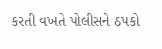કરતી વખતે પોલીસને ઠપકો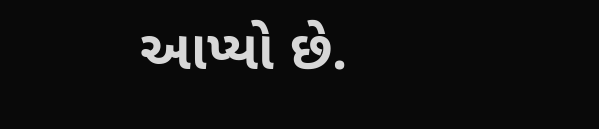આપ્યો છે.